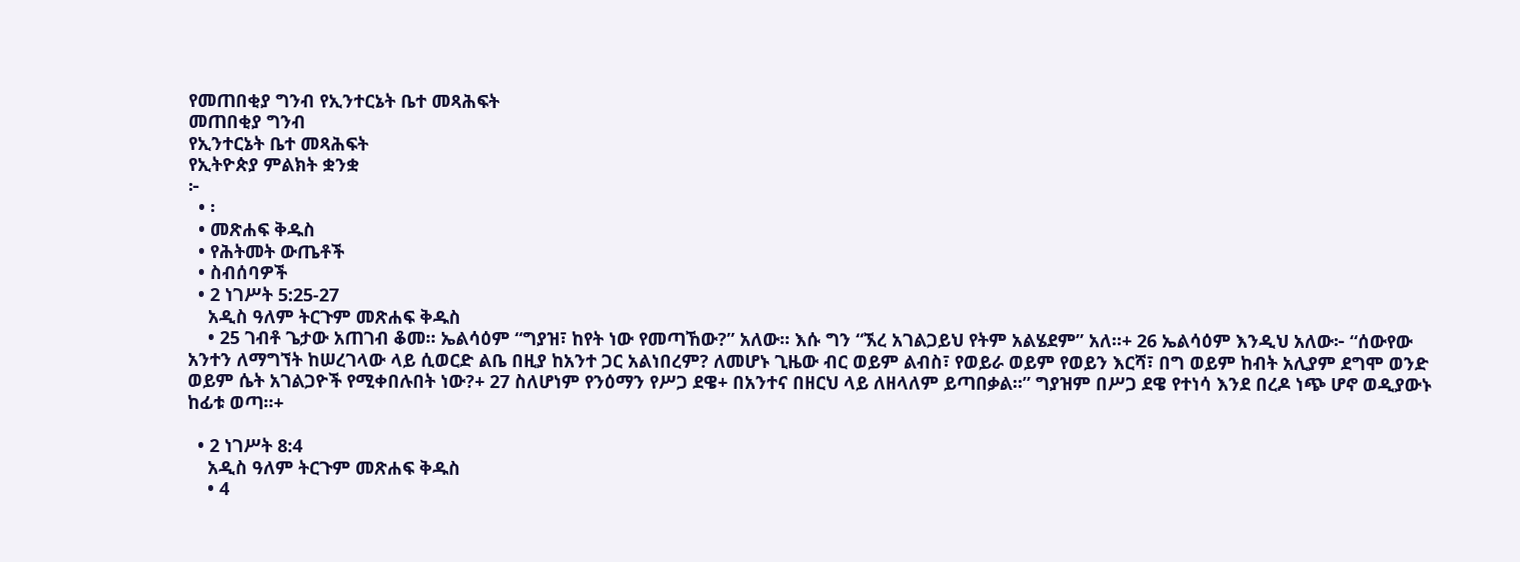የመጠበቂያ ግንብ የኢንተርኔት ቤተ መጻሕፍት
መጠበቂያ ግንብ
የኢንተርኔት ቤተ መጻሕፍት
የኢትዮጵያ ምልክት ቋንቋ
፦
  • ፡
  • መጽሐፍ ቅዱስ
  • የሕትመት ውጤቶች
  • ስብሰባዎች
  • 2 ነገሥት 5:25-27
    አዲስ ዓለም ትርጉም መጽሐፍ ቅዱስ
    • 25 ገብቶ ጌታው አጠገብ ቆመ። ኤልሳዕም “ግያዝ፣ ከየት ነው የመጣኸው?” አለው። እሱ ግን “ኧረ አገልጋይህ የትም አልሄደም” አለ።+ 26 ኤልሳዕም እንዲህ አለው፦ “ሰውየው አንተን ለማግኘት ከሠረገላው ላይ ሲወርድ ልቤ በዚያ ከአንተ ጋር አልነበረም? ለመሆኑ ጊዜው ብር ወይም ልብስ፣ የወይራ ወይም የወይን እርሻ፣ በግ ወይም ከብት አሊያም ደግሞ ወንድ ወይም ሴት አገልጋዮች የሚቀበሉበት ነው?+ 27 ስለሆነም የንዕማን የሥጋ ደዌ+ በአንተና በዘርህ ላይ ለዘላለም ይጣበቃል።” ግያዝም በሥጋ ደዌ የተነሳ እንደ በረዶ ነጭ ሆኖ ወዲያውኑ ከፊቱ ወጣ።+

  • 2 ነገሥት 8:4
    አዲስ ዓለም ትርጉም መጽሐፍ ቅዱስ
    • 4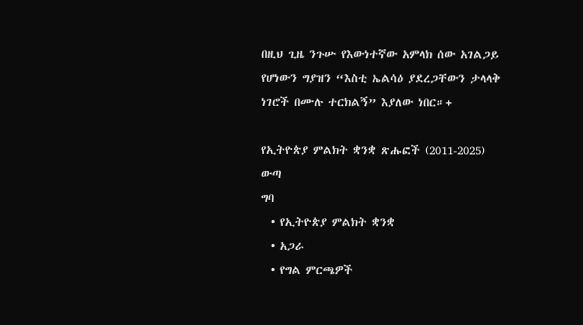በዚህ ጊዜ ንጉሡ የእውነተኛው አምላክ ሰው አገልጋይ የሆነውን ግያዝን “እስቲ ኤልሳዕ ያደረጋቸውን ታላላቅ ነገሮች በሙሉ ተርክልኝ” እያለው ነበር።+

የኢትዮጵያ ምልክት ቋንቋ ጽሑፎች (2011-2025)
ውጣ
ግባ
  • የኢትዮጵያ ምልክት ቋንቋ
  • አጋራ
  • የግል ምርጫዎች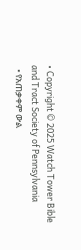• Copyright © 2025 Watch Tower Bible and Tract Society of Pennsylvania
  • የአጠቃቀም ውል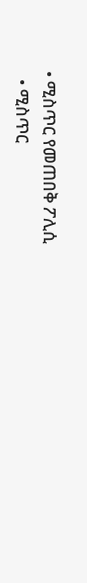• ሚስጥር የመጠበቅ ፖሊሲ
  • ሚስጥር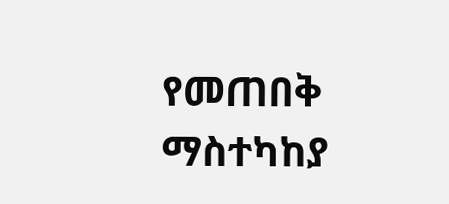የመጠበቅ ማስተካከያ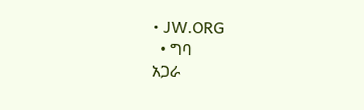• JW.ORG
  • ግባ
አጋራ